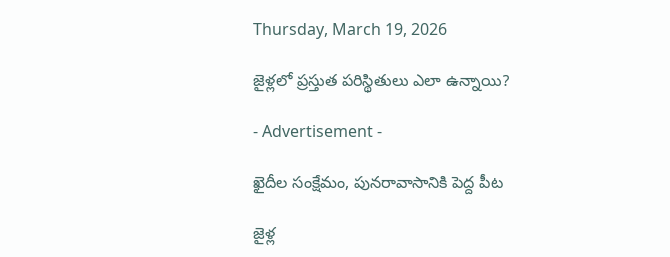Thursday, March 19, 2026

జైళ్లలో ప్రస్తుత పరిస్థితులు ఎలా ఉన్నాయి?

- Advertisement -

ఖైదీల సంక్షేమం, పునరావాసానికి పెద్ద పీట

జైళ్ల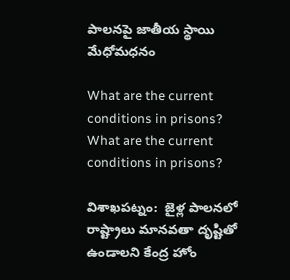పాలనపై జాతీయ స్థాయి మేధోమధనం

What are the current conditions in prisons?
What are the current conditions in prisons?

విశాఖపట్నం:  జైళ్ల పాలనలో రాష్ట్రాలు మానవతా దృష్టితో ఉండాలని కేంద్ర హోం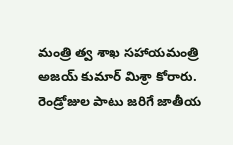మంత్రి త్వ శాఖ సహాయమంత్రి అజయ్ కుమార్ మిశ్రా కోరారు. రెండ్రోజుల పాటు జరిగే జాతీయ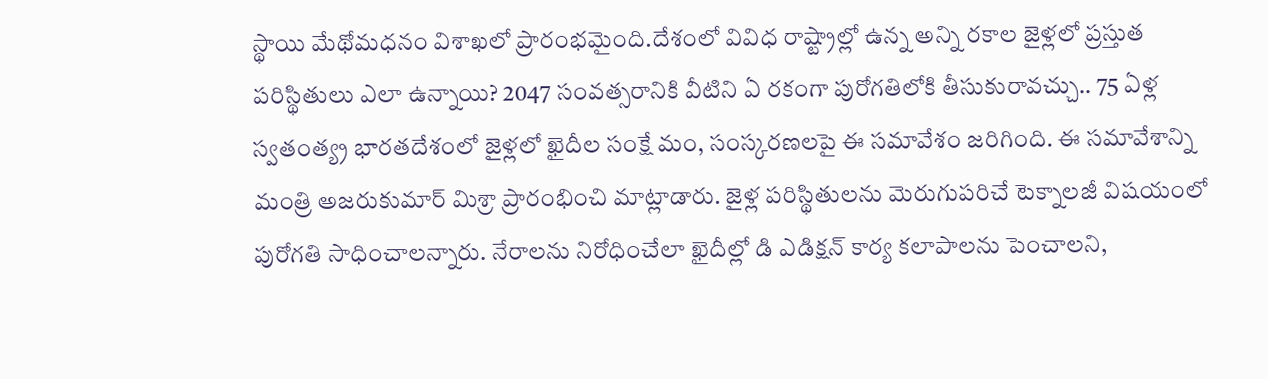స్థాయి మేథోమధనం విశాఖలో ప్రారంభమైంది.దేశంలో వివిధ రాష్ట్రాల్లో ఉన్న అన్ని రకాల జైళ్లలో ప్రస్తుత పరిస్థితులు ఎలా ఉన్నాయి? 2047 సంవత్సరానికి వీటిని ఏ రకంగా పురోగతిలోకి తీసుకురావచ్చు.. 75 ఏళ్ల స్వతంత్య్ర భారతదేశంలో జైళ్లలో ఖైదీల సంక్షే మం, సంస్కరణలపై ఈ సమావేశం జరిగింది. ఈ సమావేశాన్ని మంత్రి అజరుకుమార్ మిశ్రా ప్రారంభించి మాట్లాడారు. జైళ్ల పరిస్థితులను మెరుగుపరిచే టెక్నాలజీ విషయంలో పురోగతి సాధించాలన్నారు. నేరాలను నిరోధించేలా ఖైదీల్లో డి ఎడిక్షన్ కార్య కలాపాలను పెంచాలని,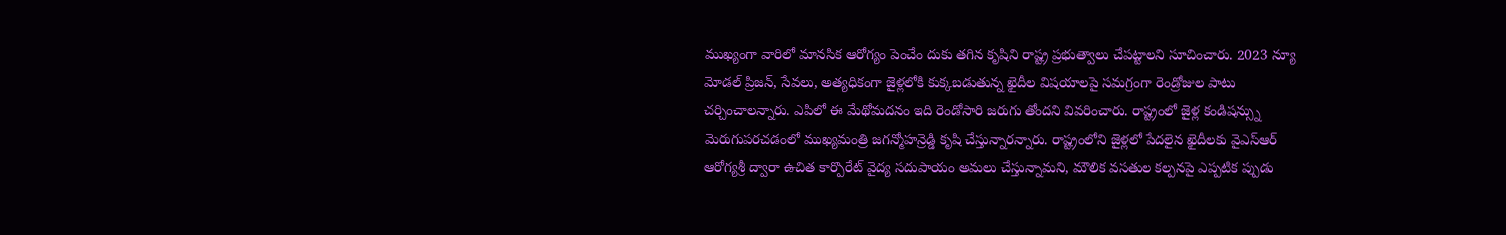ముఖ్యంగా వారిలో మానసిక ఆరోగ్యం పెంచేం దుకు తగిన కృషిని రాష్ట్ర ప్రభుత్వాలు చేపట్టాలని సూచించారు. 2023 న్యూ మోడల్ ప్రిజన్, సేవలు, అత్యధికంగా జైళ్లలోకి కుక్కబడుతున్న ఖైదీల విషయాలపై సమగ్రంగా రెండ్రోజుల పాటు చర్చించాలన్నారు. ఎపిలో ఈ మేథోమదనం ఇది రెండోసారి జరుగు తోందని వివరించారు. రాష్ట్రంలో జైళ్ల కండిషన్స్ను మెరుగుపరచడంలో ముఖ్యమంత్రి జగన్మోహన్రెడ్డి కృషి చేస్తున్నారన్నారు. రాష్ట్రంలోని జైళ్లలో పేదలైన ఖైదీలకు వైఎస్ఆర్ ఆరోగ్యశ్రీ ద్వారా ఉచిత కార్పొరేట్ వైద్య సదుపాయం అమలు చేస్తున్నామని, మౌలిక వసతుల కల్పనపై ఎప్పటిక ప్పుడు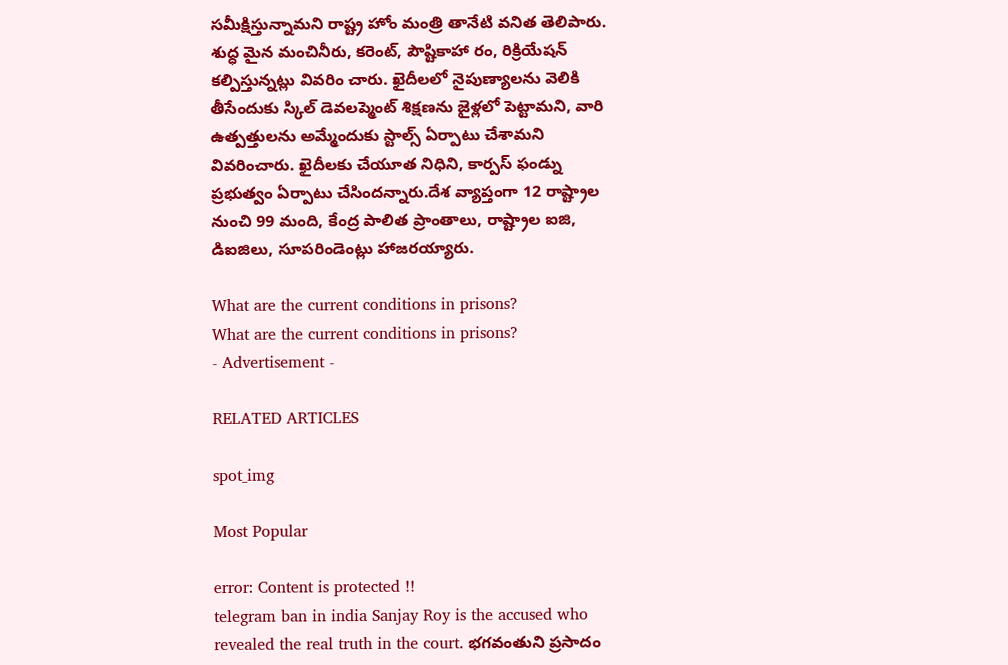సమీక్షిస్తున్నామని రాష్ట్ర హోం మంత్రి తానేటి వనిత తెలిపారు. శుద్ధ మైన మంచినీరు, కరెంట్, పౌష్టికాహా రం, రిక్రియేషన్ కల్పిస్తున్నట్లు వివరిం చారు. ఖైదీలలో నైపుణ్యాలను వెలికి తీసేందుకు స్కిల్ డెవలప్మెంట్ శిక్షణను జైళ్లలో పెట్టామని, వారి ఉత్పత్తులను అమ్మేందుకు స్టాల్స్ ఏర్పాటు చేశామని వివరించారు. ఖైదీలకు చేయూత నిధిని, కార్పస్ ఫండ్ను ప్రభుత్వం ఏర్పాటు చేసిందన్నారు.దేశ వ్యాప్తంగా 12 రాష్ట్రాల నుంచి 99 మంది, కేంద్ర పాలిత ప్రాంతాలు, రాష్ట్రాల ఐజి, డిఐజిలు, సూపరిండెంట్లు హాజరయ్యారు.

What are the current conditions in prisons?
What are the current conditions in prisons?
- Advertisement -

RELATED ARTICLES

spot_img

Most Popular

error: Content is protected !!
telegram ban in india Sanjay Roy is the accused who revealed the real truth in the court. భగవంతుని ప్రసాదం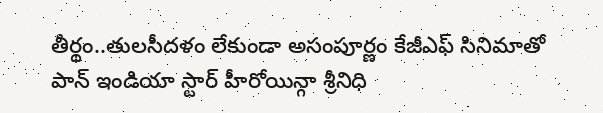తీర్థం..తులసీదళం లేకుండా అసంపూర్ణం కేజీఎఫ్ సినిమాతో పాన్ ఇండియా స్టార్ హీరోయిన్గా శ్రీనిధి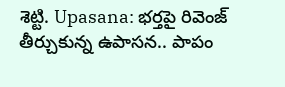శెట్టి. Upasana: భర్తపై రివెంజ్ తీర్చుకున్న ఉపాసన.. పాపం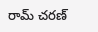రామ్ చరణ్